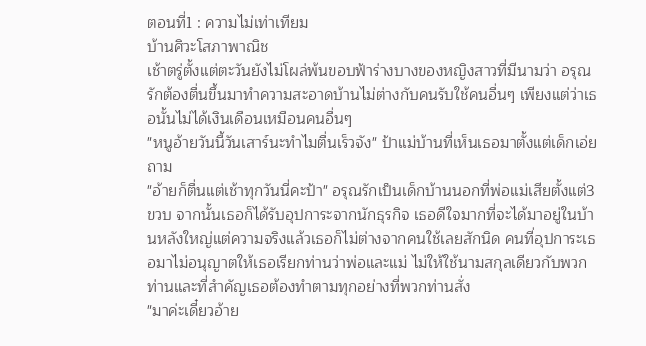ตอนที่1 : ความไม่เท่าเทียม
บ้านศิวะโสภาพาณิช
เช้าตรู่ตั้งแต่ตะวันยังไม่โผล่พ้นขอบฟ้าร่างบางของหญิงสาวที่มีนามว่า อรุณรักต้องตื่นขึ้นมาทำความสะอาดบ้านไม่ต่างกับคนรับใช้คนอื่นๆ เพียงแต่ว่าเธอนั้นไม่ได้เงินเดือนเหมือนคนอื่นๆ
"หนูอ้ายวันนี้วันเสาร์นะทำไมตื่นเร็วจัง" ป้าแม่บ้านที่เห็นเธอมาตั้งแต่เด็กเอ่ยถาม
"อ้ายก็ตื่นแต่เช้าทุกวันนี่คะป้า" อรุณรักเป็นเด็กบ้านนอกที่พ่อแม่เสียตั้งแต่3ขวบ จากนั้นเธอก็ได้รับอุปการะจากนักธุรกิจ เธอดีใจมากที่จะได้มาอยู่ในบ้านหลังใหญ่แต่ความจริงแล้วเธอก็ไม่ต่างจากคนใช้เลยสักนิด คนที่อุปการะเธอมาไม่อนุญาตให้เธอเรียกท่านว่าพ่อและแม่ ไม่ให้ใช้นามสกุลเดียวกับพวกท่านและที่สำคัญเธอต้องทำตามทุกอย่างที่พวกท่านสั่ง
"มาค่ะเดี๋ยวอ้าย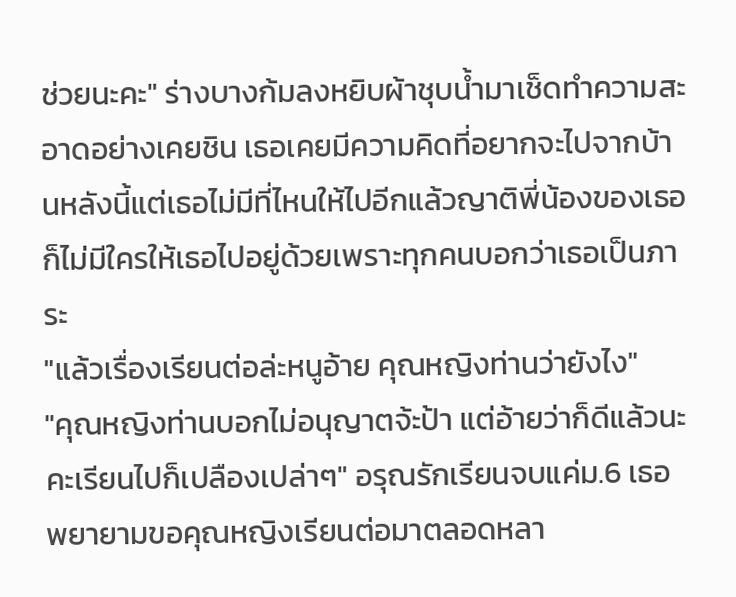ช่วยนะคะ" ร่างบางก้มลงหยิบผ้าชุบน้ำมาเช็ดทำความสะอาดอย่างเคยชิน เธอเคยมีความคิดที่อยากจะไปจากบ้านหลังนี้แต่เธอไม่มีที่ไหนให้ไปอีกแล้วญาติพี่น้องของเธอก็ไม่มีใครให้เธอไปอยู่ด้วยเพราะทุกคนบอกว่าเธอเป็นภาระ
"แล้วเรื่องเรียนต่อล่ะหนูอ้าย คุณหญิงท่านว่ายังไง"
"คุณหญิงท่านบอกไม่อนุญาตจ้ะป้า แต่อ้ายว่าก็ดีแล้วนะคะเรียนไปก็เปลืองเปล่าๆ" อรุณรักเรียนจบแค่ม.6 เธอพยายามขอคุณหญิงเรียนต่อมาตลอดหลา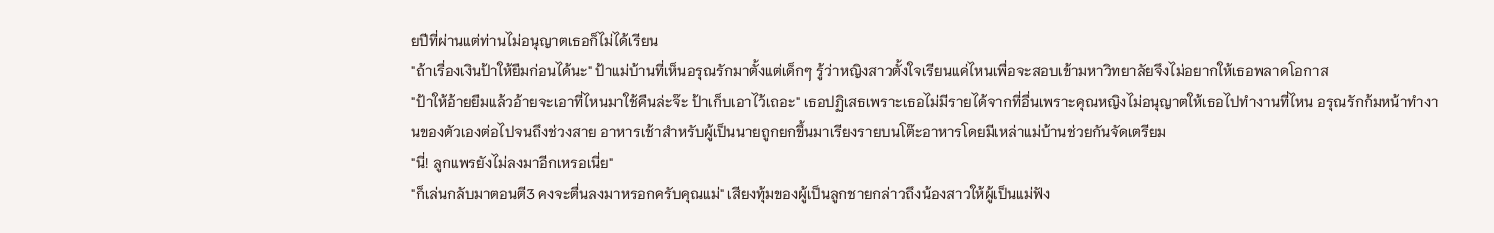ยปีที่ผ่านแต่ท่านไม่อนุญาตเธอก็ไม่ได้เรียน
"ถ้าเรื่องเงินป้าให้ยืมก่อนได้นะ" ป้าแม่บ้านที่เห็นอรุณรักมาตั้งแต่เด็กๆ รู้ว่าหญิงสาวตั้งใจเรียนแค่ไหนเพื่อจะสอบเข้ามหาวิทยาลัยจึงไม่อยากให้เธอพลาดโอกาส
"ป้าให้อ้ายยืมแล้วอ้ายจะเอาที่ไหนมาใช้คืนล่ะจ๊ะ ป้าเก็บเอาไว้เถอะ" เธอปฏิเสธเพราะเธอไม่มีรายได้จากที่อื่นเพราะคุณหญิงไม่อนุญาตให้เธอไปทำงานที่ไหน อรุณรักก้มหน้าทำงานของตัวเองต่อไปจนถึงช่วงสาย อาหารเช้าสำหรับผู้เป็นนายถูกยกขึ้นมาเรียงรายบนโต๊ะอาหารโดยมีเหล่าแม่บ้านช่วยกันจัดเตรียม
"นี่! ลูกแพรยังไม่ลงมาอีกเหรอเนี่ย"
"ก็เล่นกลับมาตอนตี3 คงจะตื่นลงมาหรอกครับคุณแม่" เสียงทุ้มของผู้เป็นลูกชายกล่าวถึงน้องสาวให้ผู้เป็นแม่ฟัง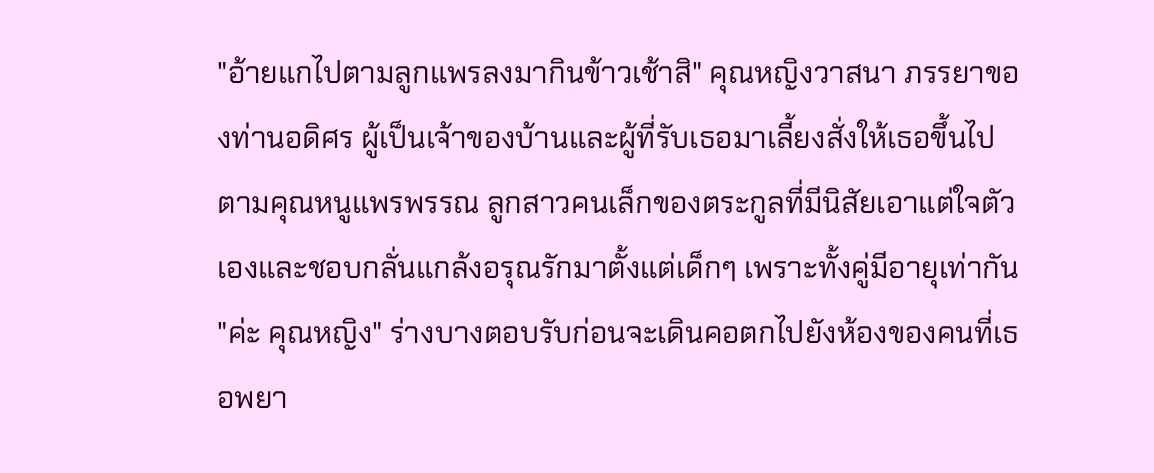"อ้ายแกไปตามลูกแพรลงมากินข้าวเช้าสิ" คุณหญิงวาสนา ภรรยาของท่านอดิศร ผู้เป็นเจ้าของบ้านและผู้ที่รับเธอมาเลี้ยงสั่งให้เธอขึ้นไปตามคุณหนูแพรพรรณ ลูกสาวคนเล็กของตระกูลที่มีนิสัยเอาแต่ใจตัวเองและชอบกลั่นแกล้งอรุณรักมาตั้งแต่เด็กๆ เพราะทั้งคู่มีอายุเท่ากัน
"ค่ะ คุณหญิง" ร่างบางตอบรับก่อนจะเดินคอตกไปยังห้องของคนที่เธอพยา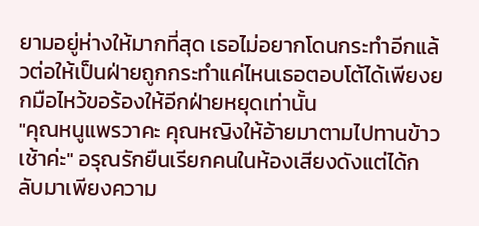ยามอยู่ห่างให้มากที่สุด เธอไม่อยากโดนกระทำอีกแล้วต่อให้เป็นฝ่ายถูกกระทำแค่ไหนเธอตอบโต้ได้เพียงยกมือไหว้ขอร้องให้อีกฝ่ายหยุดเท่านั้น
"คุณหนูแพรวาคะ คุณหญิงให้อ้ายมาตามไปทานข้าวเช้าค่ะ" อรุณรักยืนเรียกคนในห้องเสียงดังแต่ได้กลับมาเพียงความ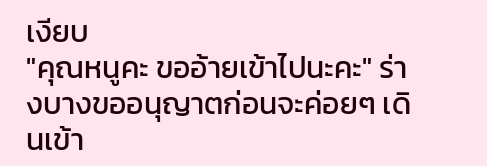เงียบ
"คุณหนูคะ ขออ้ายเข้าไปนะคะ" ร่างบางขออนุญาตก่อนจะค่อยๆ เดินเข้า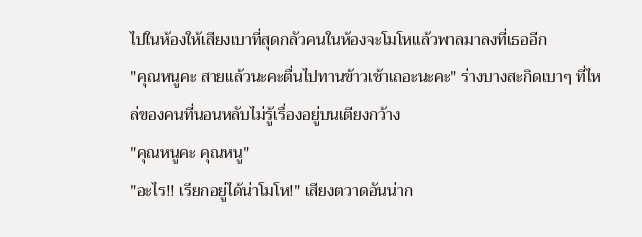ไปในห้องให้เสียงเบาที่สุดกลัวคนในห้องจะโมโหแล้วพาลมาลงที่เธออีก
"คุณหนูคะ สายแล้วนะคะตื่นไปทานข้าวเช้าเถอะนะคะ" ร่างบางสะกิดเบาๆ ที่ไหล่ของคนที่นอนหลับไม่รู้เรื่องอยู่บนเตียงกว้าง
"คุณหนูคะ คุณหนู"
"อะไร!! เรียกอยู่ได้น่าโมโห!" เสียงตวาดอันน่าก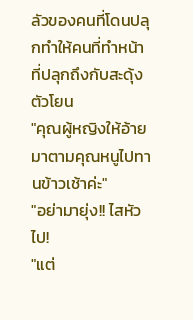ลัวของคนที่โดนปลุกทำให้คนที่ทำหน้าที่ปลุกถึงกับสะดุ้งตัวโยน
"คุณผู้หญิงให้อ้ายมาตามคุณหนูไปทานข้าวเช้าค่ะ"
"อย่ามายุ่ง!! ไสหัวไป!
"แต่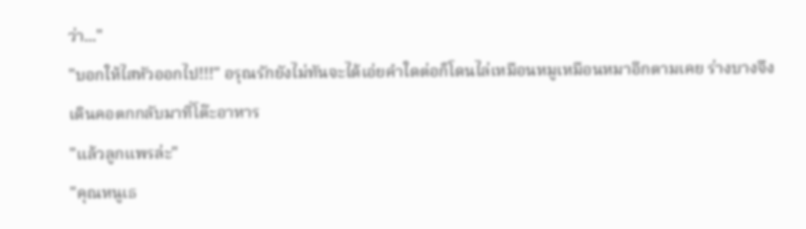ว่า..."
"บอกให้ไสหัวออกไป!!!" อรุณรักยังไม่ทันจะได้เอ่ยคำใดต่อก็โดนไล่เหมือนหมูเหมือนหมาอีกตามเคย ร่างบางจึงเดินคอตกกลับมาที่โต๊ะอาหาร
"แล้วลูกแพรล่ะ"
"คุณหนูเธ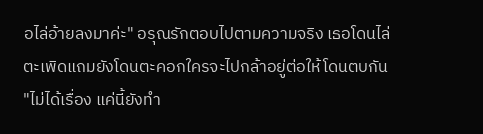อไล่อ้ายลงมาค่ะ" อรุณรักตอบไปตามความจริง เธอโดนไล่ตะเพิดแถมยังโดนตะคอกใครจะไปกล้าอยู่ต่อให้โดนตบกัน
"ไม่ได้เรื่อง แค่นี้ยังทำ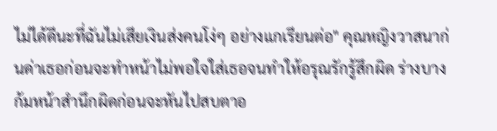ไม่ได้ดีนะที่ฉันไม่เสียเงินส่งคนโง่ๆ อย่างแกเรียนต่อ" คุณหญิงวาสนาก่นด่าเธอก่อนจะทำหน้าไม่พอใจใส่เธอจนทำให้อรุณรักรู้สึกผิด ร่างบางก้มหน้าสำนึกผิดก่อนจะหันไปสบตาอ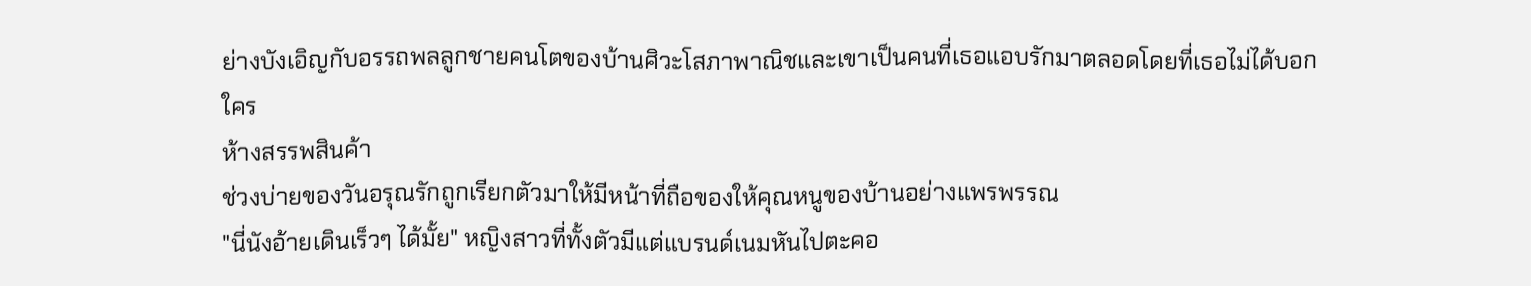ย่างบังเอิญกับอรรถพลลูกชายคนโตของบ้านศิวะโสภาพาณิชและเขาเป็นคนที่เธอแอบรักมาตลอดโดยที่เธอไม่ได้บอกใคร
ห้างสรรพสินค้า
ช่วงบ่ายของวันอรุณรักถูกเรียกตัวมาให้มีหน้าที่ถือของให้คุณหนูของบ้านอย่างแพรพรรณ
"นี่นังอ้ายเดินเร็วๆ ได้มั้ย" หญิงสาวที่ทั้งตัวมีแต่แบรนด์เนมหันไปตะคอ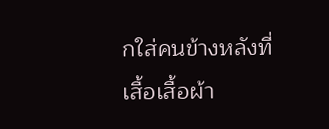กใส่คนข้างหลังที่เสื้อเสื้อผ้า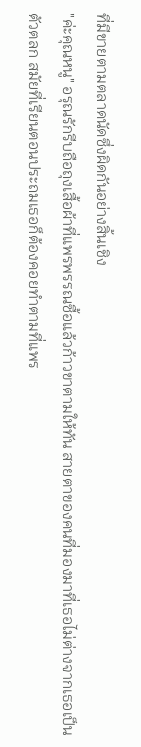ที่มีขายตามตลาดนัดซึ่งผิดกันอย่างสิ้นเชิง
"ค่ะคุณหนู" อรุณรักรีบถือถุงเสื้อผ้าที่แพรพรรณซื้อแล้วก้าวขาตามให้ทัน สายตาของคนที่มองมาที่เธอไม่ต่างจากเธอเป็นตัวตลก สมัยที่เรียนตอนประถมเธอก็ต้องคอยทำตามที่แพร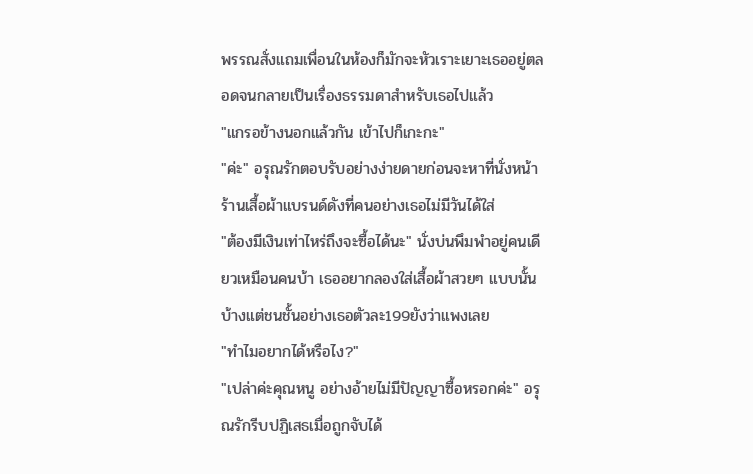พรรณสั่งแถมเพื่อนในห้องก็มักจะหัวเราะเยาะเธออยู่ตลอดจนกลายเป็นเรื่องธรรมดาสำหรับเธอไปแล้ว
"แกรอข้างนอกแล้วกัน เข้าไปก็เกะกะ"
"ค่ะ" อรุณรักตอบรับอย่างง่ายดายก่อนจะหาที่นั่งหน้าร้านเสื้อผ้าแบรนด์ดังที่คนอย่างเธอไม่มีวันได้ใส่
"ต้องมีเงินเท่าไหร่ถึงจะซื้อได้นะ" นั่งบ่นพึมพำอยู่คนเดียวเหมือนคนบ้า เธออยากลองใส่เสื้อผ้าสวยๆ แบบนั้นบ้างแต่ชนชั้นอย่างเธอตัวละ199ยังว่าแพงเลย
"ทำไมอยากได้หรือไง?"
"เปล่าค่ะคุณหนู อย่างอ้ายไม่มีปัญญาซื้อหรอกค่ะ" อรุณรักรีบปฏิเสธเมื่อถูกจับได้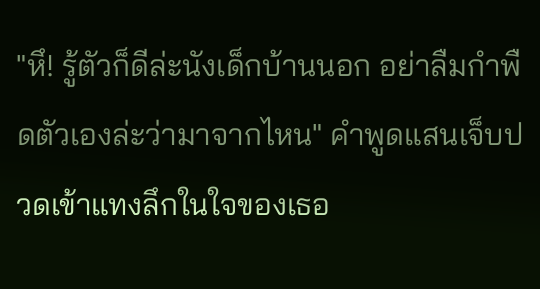"หึ! รู้ตัวก็ดีล่ะนังเด็กบ้านนอก อย่าลืมกำพืดตัวเองล่ะว่ามาจากไหน" คำพูดแสนเจ็บปวดเข้าแทงลึกในใจของเธอ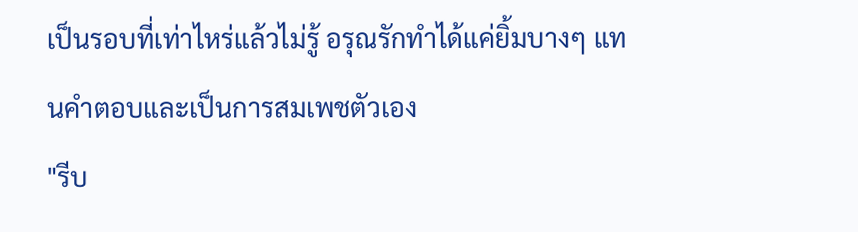เป็นรอบที่เท่าไหร่แล้วไม่รู้ อรุณรักทำได้แค่ยิ้มบางๆ แทนคำตอบและเป็นการสมเพชตัวเอง
"รีบ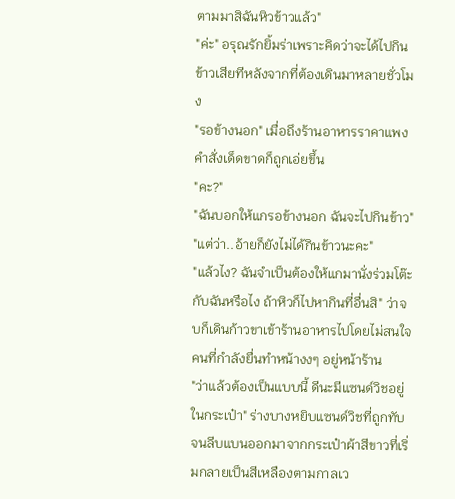ตามมาสิฉันหิวข้าวแล้ว"
"ค่ะ" อรุณรักยิ้มร่าเพราะคิดว่าจะได้ไปกินข้าวเสียทีหลังจากที่ต้องเดินมาหลายชั่วโมง
"รอข้างนอก" เมื่อถึงร้านอาหารราคาแพงคำสั่งเด็ดขาดก็ถูกเอ่ยขึ้น
"คะ?"
"ฉันบอกให้แกรอข้างนอก ฉันจะไปกินข้าว"
"แต่ว่า..อ้ายก็ยังไม่ได้กินข้าวนะคะ"
"แล้วไง? ฉันจำเป็นต้องให้แกมานั่งร่วมโต๊ะกับฉันหรือไง ถ้าหิวก็ไปหากินที่อื่นสิ" ว่าจบก็เดินก้าวขาเข้าร้านอาหารไปโดยไม่สนใจคนที่กำลังยื่นทำหน้างงๆ อยู่หน้าร้าน
"ว่าแล้วต้องเป็นแบบนี้ ดีนะมีแซนด์วิชอยู่ในกระเป๋า" ร่างบางหยิบแซนด์วิชที่ถูกทับจนลีบแบนออกมาจากกระเป๋าผ้าสีขาวที่เริ่มกลายเป็นสีเหลืองตามกาลเว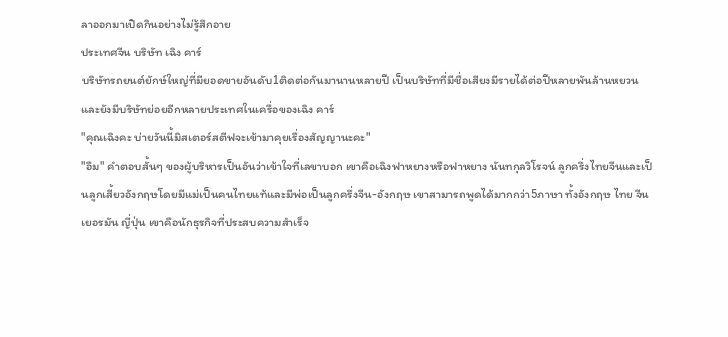ลาออกมาเปิดกินอย่างไม่รู้สึกอาย
ประเทศจีน บริษัท เฉิง คาร์
บริษัทรถยนต์ยักษ์ใหญ่ที่มียอดขายอันดับ1ติดต่อกันมานานหลายปี เป็นบริษัทที่มีชื่อเสียงมีรายได้ต่อปีหลายพันล้านหยวนและยังมีบริษัทย่อยอีกหลายประเทศในเครื่อของเฉิง คาร์
"คุณเฉิงคะ บ่ายวันนี้มิสเตอร์สตีฟจะเข้ามาคุยเรื่องสัญญานะคะ"
"อืม" คำตอบสั้นๆ ของผู้บริหารเป็นอันว่าเข้าใจที่เลขาบอก เขาคือเฉิงฟาหยางหรือฟาหยาง นันทกุลวิโรจน์ ลูกครึ่งไทยจีนและเป็นลูกเสี้ยวอังกฤษโดยมีแม่เป็นคนไทยแท้และมีพ่อเป็นลูกครึ่งจีน-อังกฤษ เขาสามารถพูดได้มากกว่า5ภาษา ทั้งอังกฤษ ไทย จีน เยอรมัน ญี่ปุ่น เขาคือนักธุรกิจที่ประสบความสำเร็จ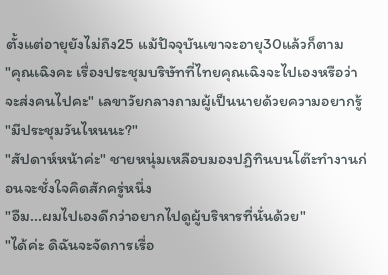ตั้งแต่อายุยังไม่ถึง25 แม้ปัจจุบันเขาจะอายุ30แล้วก็ตาม
"คุณเฉิงคะ เรื่องประชุมบริษัทที่ไทยคุณเฉิงจะไปเองหรือว่าจะส่งคนไปคะ" เลขาวัยกลางถามผู้เป็นนายด้วยความอยากรู้
"มีประชุมวันไหนนะ?"
"สัปดาห์หน้าค่ะ" ชายหนุ่มเหลือบมองปฏิทินบนโต๊ะทำงานก่อนจะชั่งใจคิดสักครู่หนึ่ง
"อืม...ผมไปเองดีกว่าอยากไปดูผู้บริหารที่นั่นด้วย"
"ได้ค่ะ ดิฉันจะจัดการเรื่อ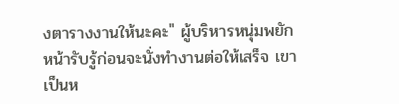งตารางงานให้นะคะ" ผู้บริหารหนุ่มพยักหน้ารับรู้ก่อนจะนั่งทำงานต่อให้เสร็จ เขาเป็นห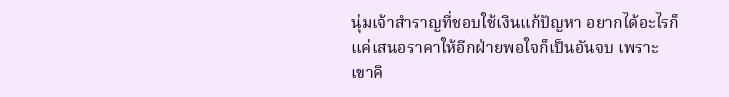นุ่มเจ้าสำราญที่ชอบใช้เงินแก้ปัญหา อยากได้อะไรก็แค่เสนอราคาให้อีกฝ่ายพอใจก็เป็นอันจบ เพราะเขาคิ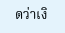ดว่าเงิ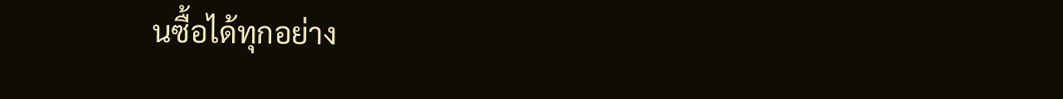นซื้อได้ทุกอย่าง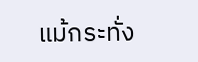แม้กระทั่ง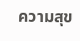ความสุข